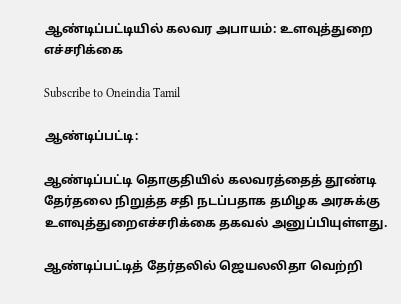ஆண்டிப்பட்டியில் கலவர அபாயம்: உளவுத்துறை எச்சரிக்கை

Subscribe to Oneindia Tamil

ஆண்டிப்பட்டி:

ஆண்டிப்பட்டி தொகுதியில் கலவரத்தைத் தூண்டி தேர்தலை நிறுத்த சதி நடப்பதாக தமிழக அரசுக்கு உளவுத்துறைஎச்சரிக்கை தகவல் அனுப்பியுள்ளது.

ஆண்டிப்பட்டித் தேர்தலில் ஜெயலலிதா வெற்றி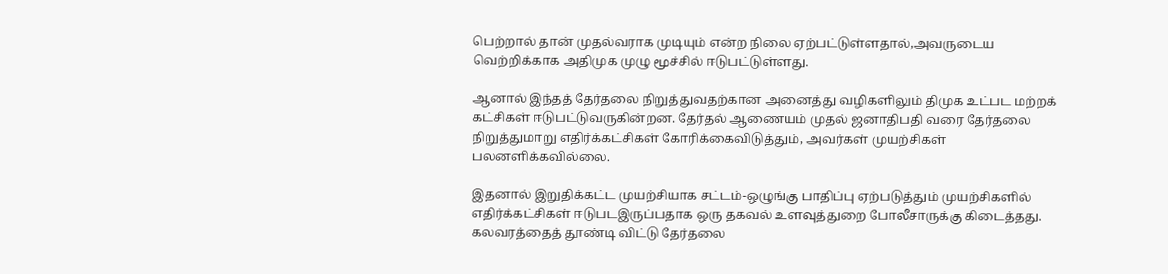பெற்றால் தான் முதல்வராக முடியும் என்ற நிலை ஏற்பட்டுள்ளதால்,அவருடைய வெற்றிக்காக அதிமுக முழு மூச்சில் ஈடுபட்டுள்ளது.

ஆனால் இந்தத் தேர்தலை நிறுத்துவதற்கான அனைத்து வழிகளிலும் திமுக உட்பட மற்றக் கட்சிகள் ஈடுபட்டுவருகின்றன. தேர்தல் ஆணையம் முதல் ஜனாதிபதி வரை தேர்தலை நிறுத்துமாறு எதிர்க்கட்சிகள் கோரிக்கைவிடுத்தும், அவர்கள் முயற்சிகள் பலனளிக்கவில்லை.

இதனால் இறுதிக்கட்ட முயற்சியாக சட்டம்-ஒழுங்கு பாதிப்பு ஏற்படுத்தும் முயற்சிகளில் எதிர்க்கட்சிகள் ஈடுபடஇருப்பதாக ஒரு தகவல் உளவுத்துறை போலீசாருக்கு கிடைத்தது. கலவரத்தைத் தூண்டி விட்டு தேர்தலை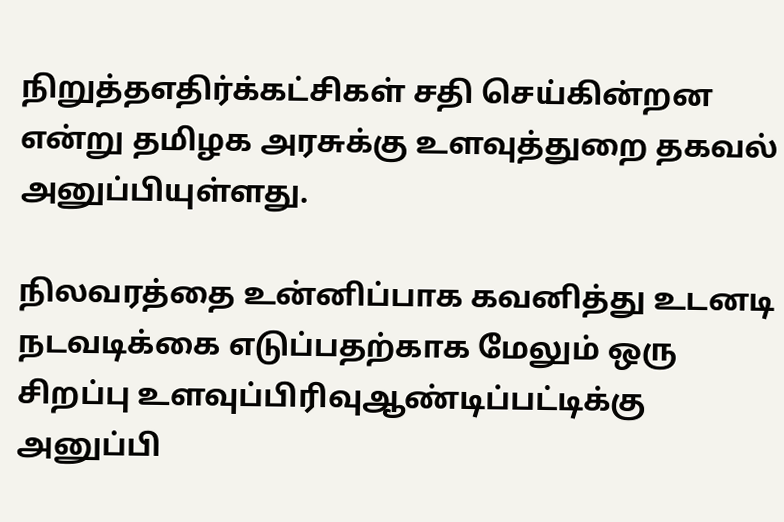நிறுத்தஎதிர்க்கட்சிகள் சதி செய்கின்றன என்று தமிழக அரசுக்கு உளவுத்துறை தகவல் அனுப்பியுள்ளது.

நிலவரத்தை உன்னிப்பாக கவனித்து உடனடி நடவடிக்கை எடுப்பதற்காக மேலும் ஒரு சிறப்பு உளவுப்பிரிவுஆண்டிப்பட்டிக்கு அனுப்பி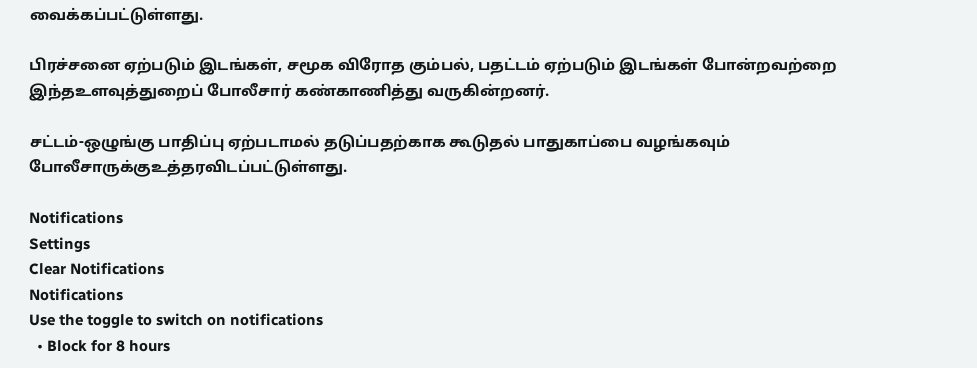வைக்கப்பட்டுள்ளது.

பிரச்சனை ஏற்படும் இடங்கள், சமூக விரோத கும்பல், பதட்டம் ஏற்படும் இடங்கள் போன்றவற்றை இந்தஉளவுத்துறைப் போலீசார் கண்காணித்து வருகின்றனர்.

சட்டம்-ஒழுங்கு பாதிப்பு ஏற்படாமல் தடுப்பதற்காக கூடுதல் பாதுகாப்பை வழங்கவும் போலீசாருக்குஉத்தரவிடப்பட்டுள்ளது.

Notifications
Settings
Clear Notifications
Notifications
Use the toggle to switch on notifications
  • Block for 8 hours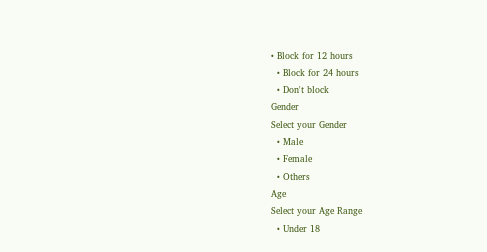• Block for 12 hours
  • Block for 24 hours
  • Don't block
Gender
Select your Gender
  • Male
  • Female
  • Others
Age
Select your Age Range
  • Under 18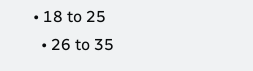• 18 to 25
  • 26 to 35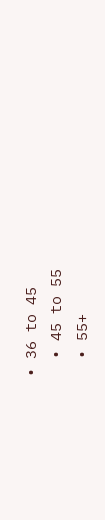• 36 to 45
  • 45 to 55
  • 55+